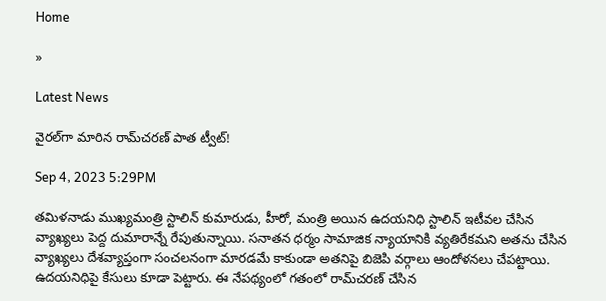Home

»

Latest News

వైరల్‌గా మారిన రామ్‌చరణ్‌ పాత ట్వీట్‌!

Sep 4, 2023 5:29PM

తమిళనాడు ముఖ్యమంత్రి స్టాలిన్‌ కుమారుడు, హీరో, మంత్రి అయిన ఉదయనిధి స్టాలిన్‌ ఇటీవల చేసిన వ్యాఖ్యలు పెద్ద దుమారాన్నే రేపుతున్నాయి. సనాతన ధర్మం సామాజిక న్యాయానికి వ్యతిరేకమని అతను చేసిన వ్యాఖ్యలు దేశవ్యాప్తంగా సంచలనంగా మారడమే కాకుండా అతనిపై బిజెపి వర్గాలు ఆందోళనలు చేపట్టాయి. ఉదయనిధిపై కేసులు కూడా పెట్టారు. ఈ నేపథ్యంలో గతంలో రామ్‌చరణ్‌ చేసిన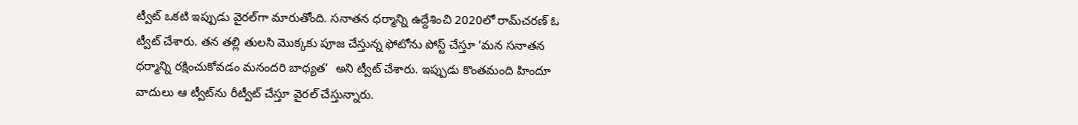ట్వీట్‌ ఒకటి ఇప్పుడు వైరల్‌గా మారుతోంది. సనాతన ధర్మాన్ని ఉద్దేశించి 2020లో రామ్‌చరణ్‌ ఓ ట్వీట్‌ చేశారు. తన తల్లి తులసి మొక్కకు పూజ చేస్తున్న ఫోటోను పోస్ట్‌ చేస్తూ ‘మన సనాతన ధర్మాన్ని రక్షించుకోవడం మనందరి బాధ్యత’  అని ట్వీట్‌ చేశారు. ఇప్పుడు కొంతమంది హిందూ వాదులు ఆ ట్వీట్‌ను రీట్వీట్‌ చేస్తూ వైరల్‌ చేస్తున్నారు.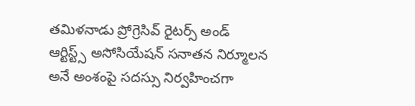తమిళనాడు ప్రోగ్రెసివ్‌ రైటర్స్‌ అండ్‌ ఆర్టిస్ట్స్‌ అసోసియేషన్‌ సనాతన నిర్మూలన అనే అంశంపై సదస్సు నిర్వహించగా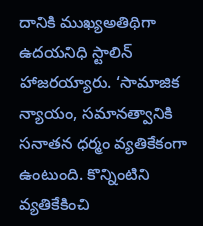దానికి ముఖ్యఅతిథిగా ఉదయనిధి స్టాలిన్‌ హాజరయ్యారు. ‘సామాజిక న్యాయం, సమానత్వానికి సనాతన ధర్మం వ్యతికేకంగా ఉంటుంది. కొన్నింటిని వ్యతికేకించి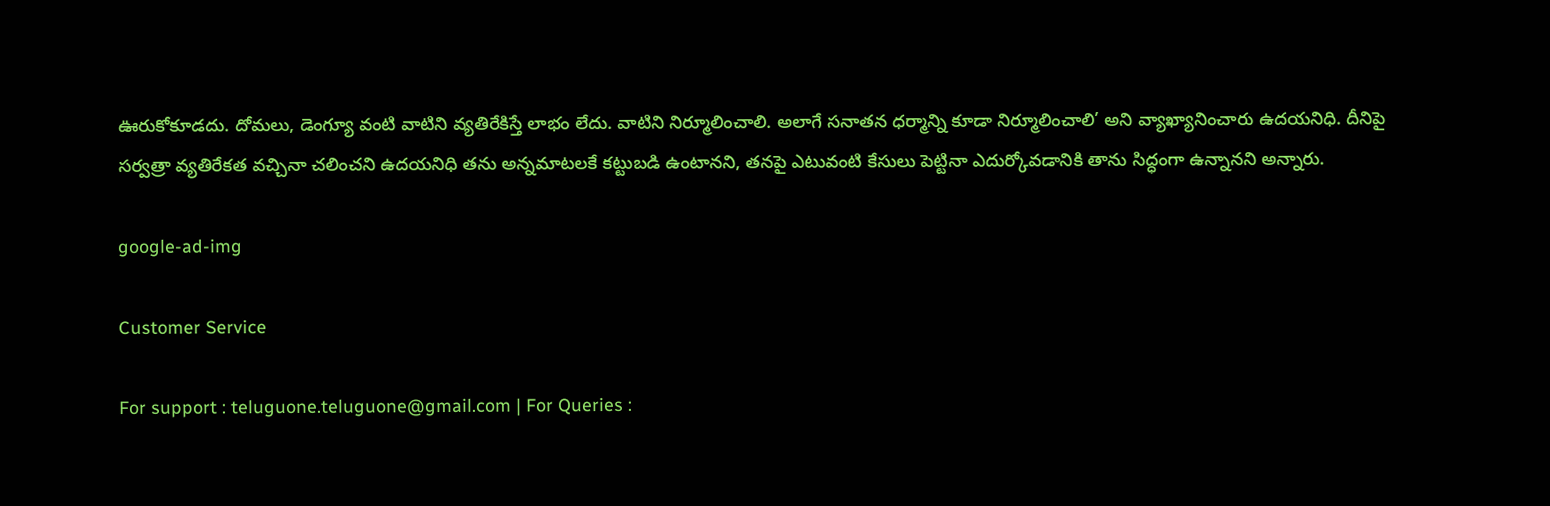ఊరుకోకూడదు. దోమలు, డెంగ్యూ వంటి వాటిని వ్యతిరేకిస్తే లాభం లేదు. వాటిని నిర్మూలించాలి. అలాగే సనాతన ధర్మాన్ని కూడా నిర్మూలించాలి’ అని వ్యాఖ్యానించారు ఉదయనిధి. దీనిపై సర్వత్రా వ్యతిరేకత వచ్చినా చలించని ఉదయనిధి తను అన్నమాటలకే కట్టుబడి ఉంటానని, తనపై ఎటువంటి కేసులు పెట్టినా ఎదుర్కోవడానికి తాను సిద్ధంగా ఉన్నానని అన్నారు.

google-ad-img

Customer Service

For support : teluguone.teluguone@gmail.com | For Queries :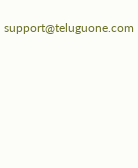support@teluguone.com